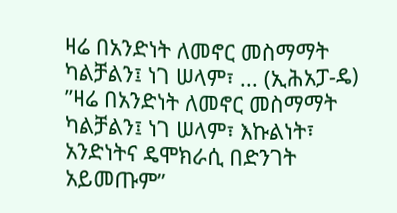ዛሬ በአንድነት ለመኖር መስማማት ካልቻልን፤ ነገ ሠላም፣ ... (ኢሕአፓ-ዴ)
”ዛሬ በአንድነት ለመኖር መስማማት ካልቻልን፤ ነገ ሠላም፣ እኩልነት፣ አንድነትና ዴሞክራሲ በድንገት አይመጡም”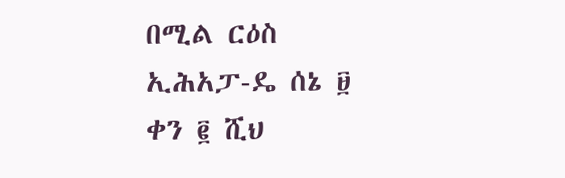በሚል ርዕስ ኢሕአፓ-ዴ ሰኔ ፱ ቀን ፪ ሺህ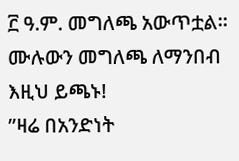፫ ዓ.ም. መግለጫ አውጥቷል። ሙሉውን መግለጫ ለማንበብ እዚህ ይጫኑ!
”ዛሬ በአንድነት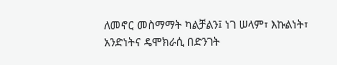ለመኖር መስማማት ካልቻልን፤ ነገ ሠላም፣ እኩልነት፣ አንድነትና ዴሞክራሲ በድንገት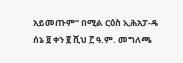አይመጡም” በሚል ርዕስ ኢሕአፓ-ዴ ሰኔ ፱ ቀን ፪ ሺህ ፫ ዓ.ም. መግለጫ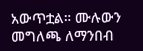አውጥቷል። ሙሉውን መግለጫ ለማንበብ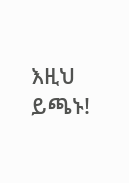እዚህ ይጫኑ!